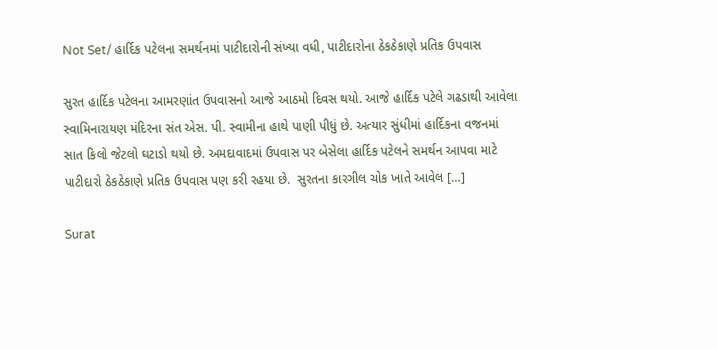Not Set/ હાર્દિક પટેલના સમર્થનમાં પાટીદારોની સંખ્યા વધી, પાટીદારોના ઠેકઠેકાણે પ્રતિક ઉપવાસ

સુરત હાર્દિક પટેલના આમરણાંત ઉપવાસનો આજે આઠમો દિવસ થયો. આજે હાર્દિક પટેલે ગઢડાથી આવેલા સ્વામિનારાયણ મંદિરના સંત એસ. પી. સ્વામીના હાથે પાણી પીધું છે. અત્યાર સુંધીમાં હાર્દિકના વજનમાં  સાત કિલો જેટલો ઘટાડો થયો છે. અમદાવાદમાં ઉપવાસ પર બેસેલા હાર્દિક પટેલને સમર્થન આપવા માટે પાટીદારો ઠેકઠેકાણે પ્રતિક ઉપવાસ પણ કરી રહયા છે.  સુરતના કારગીલ ચોક ખાતે આવેલ […]

Surat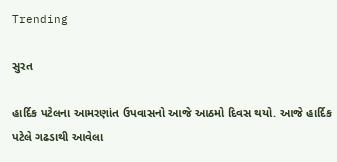Trending

સુરત

હાર્દિક પટેલના આમરણાંત ઉપવાસનો આજે આઠમો દિવસ થયો. આજે હાર્દિક પટેલે ગઢડાથી આવેલા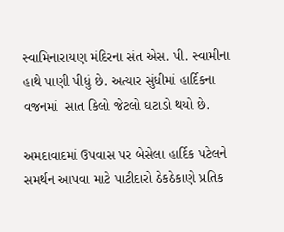સ્વામિનારાયણ મંદિરના સંત એસ. પી. સ્વામીના હાથે પાણી પીધું છે. અત્યાર સુંધીમાં હાર્દિકના વજનમાં  સાત કિલો જેટલો ઘટાડો થયો છે.

અમદાવાદમાં ઉપવાસ પર બેસેલા હાર્દિક પટેલને સમર્થન આપવા માટે પાટીદારો ઠેકઠેકાણે પ્રતિક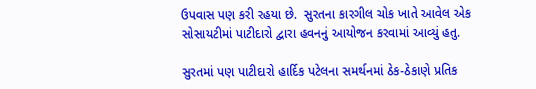ઉપવાસ પણ કરી રહયા છે.  સુરતના કારગીલ ચોક ખાતે આવેલ એક સોસાયટીમાં પાટીદારો દ્વારા હવનનું આયોજન કરવામાં આવ્યું હતુ.

સુરતમાં પણ પાટીદારો હાર્દિક પટેલના સમર્થનમાં ઠેક-ઠેકાણે પ્રતિક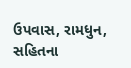ઉપવાસ, રામધુન, સહિતના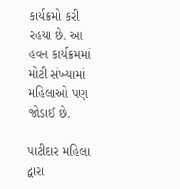કાર્યક્રમો કરી રહયા છે. આ હવન કાર્યક્રમમાં મોટી સંખ્યામાં મહિલાઓ પણ જોડાઈ છે.

પાટીદાર મહિલા દ્વારા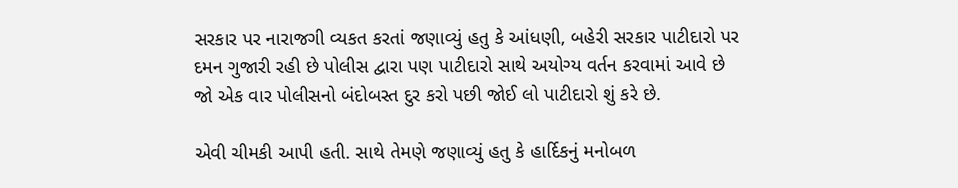સરકાર પર નારાજગી વ્યકત કરતાં જણાવ્યું હતુ કે આંધણી, બહેરી સરકાર પાટીદારો પર દમન ગુજારી રહી છે પોલીસ દ્વારા પણ પાટીદારો સાથે અયોગ્ય વર્તન કરવામાં આવે છે જો એક વાર પોલીસનો બંદોબસ્ત દુર કરો પછી જોઈ લો પાટીદારો શું કરે છે.

એવી ચીમકી આપી હતી. સાથે તેમણે જણાવ્યું હતુ કે હાર્દિકનું મનોબળ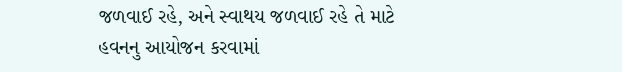જળવાઈ રહે, અને સ્વાથય જળવાઈ રહે તે માટે હવનનુ આયોજન કરવામાં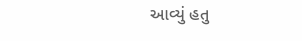આવ્યું હતુ